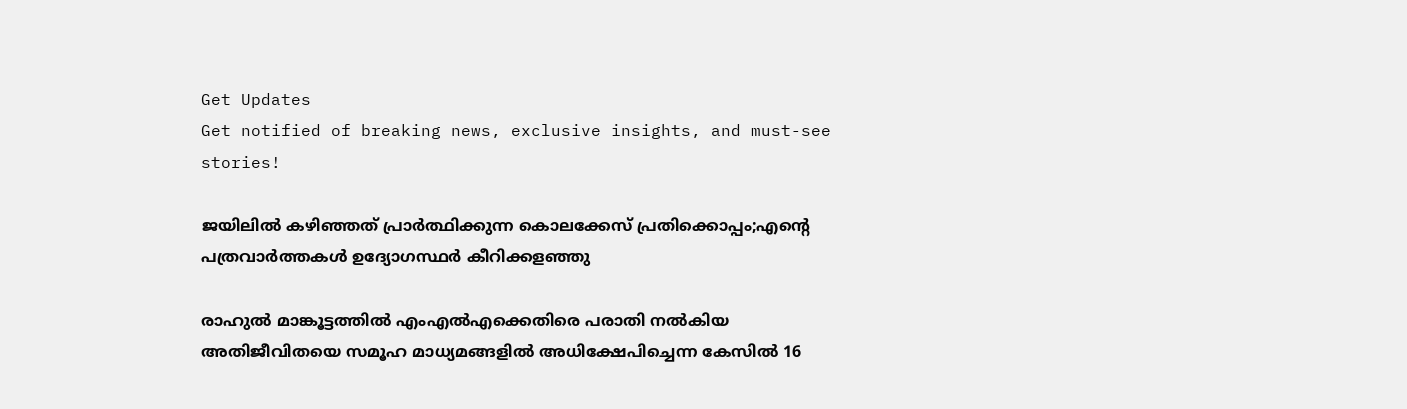Get Updates
Get notified of breaking news, exclusive insights, and must-see stories!

ജയിലില്‍ കഴിഞ്ഞത് പ്രാര്‍ത്ഥിക്കുന്ന കൊലക്കേസ് പ്രതിക്കൊപ്പം;എന്റെ പത്രവാര്‍ത്തകള്‍ ഉദ്യോഗസ്ഥര്‍ കീറിക്കളഞ്ഞു

രാഹുല്‍ മാങ്കൂട്ടത്തില്‍ എംഎല്‍എക്കെതിരെ പരാതി നല്‍കിയ അതിജീവിതയെ സമൂഹ മാധ്യമങ്ങളില്‍ അധിക്ഷേപിച്ചെന്ന കേസില്‍ 16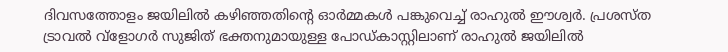ദിവസത്തോളം ജയിലില്‍ കഴിഞ്ഞതിന്റെ ഓര്‍മ്മകള്‍ പങ്കുവെച്ച് രാഹുല്‍ ഈശ്വര്‍. പ്രശസ്ത ട്രാവല്‍ വ്‌ളോഗര്‍ സുജിത് ഭക്തനുമായുള്ള പോഡ്കാസ്റ്റിലാണ് രാഹുല്‍ ജയിലില്‍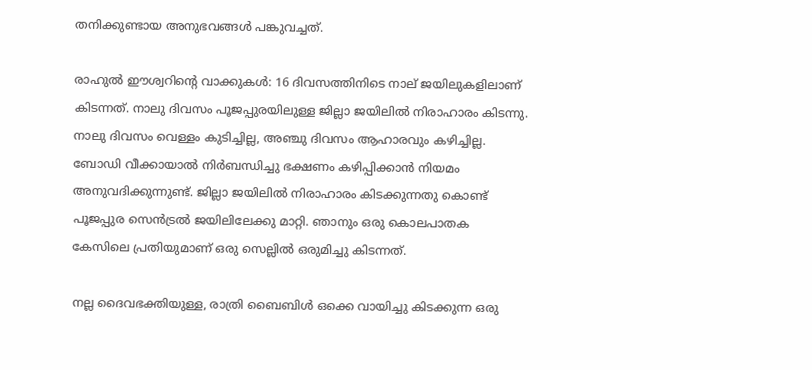തനിക്കുണ്ടായ അനുഭവങ്ങള്‍ പങ്കുവച്ചത്.

രാഹുല്‍ ഈശ്വറിന്റെ വാക്കുകള്‍: 16 ദിവസത്തിനിടെ നാല് ജയിലുകളിലാണ് കിടന്നത്. നാലു ദിവസം പൂജപ്പുരയിലുള്ള ജില്ലാ ജയിലില്‍ നിരാഹാരം കിടന്നു. നാലു ദിവസം വെള്ളം കുടിച്ചില്ല, അഞ്ചു ദിവസം ആഹാരവും കഴിച്ചില്ല. ബോഡി വീക്കായാല്‍ നിര്‍ബന്ധിച്ചു ഭക്ഷണം കഴിപ്പിക്കാന്‍ നിയമം അനുവദിക്കുന്നുണ്ട്. ജില്ലാ ജയിലില്‍ നിരാഹാരം കിടക്കുന്നതു കൊണ്ട് പൂജപ്പുര സെന്‍ട്രല്‍ ജയിലിലേക്കു മാറ്റി. ഞാനും ഒരു കൊലപാതക കേസിലെ പ്രതിയുമാണ് ഒരു സെല്ലില്‍ ഒരുമിച്ചു കിടന്നത്.

നല്ല ദൈവഭക്തിയുള്ള, രാത്രി ബൈബിള്‍ ഒക്കെ വായിച്ചു കിടക്കുന്ന ഒരു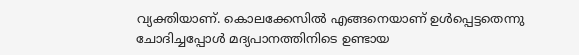വ്യക്തിയാണ്. കൊലക്കേസില്‍ എങ്ങനെയാണ് ഉള്‍പ്പെട്ടതെന്നു ചോദിച്ചപ്പോള്‍ മദ്യപാനത്തിനിടെ ഉണ്ടായ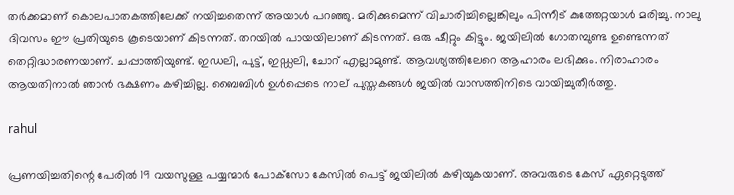തര്‍ക്കമാണ് കൊലപാതകത്തിലേക്ക് നയിച്ചതെന്ന് അയാള്‍ പറഞ്ഞു. മരിക്കുമെന്ന് വിചാരിച്ചില്ലെങ്കിലും പിന്നീട് കുത്തേറ്റയാള്‍ മരിച്ചു. നാലു ദിവസം ഈ പ്രതിയുടെ കൂടെയാണ് കിടന്നത്. തറയില്‍ പായയിലാണ് കിടന്നത്. ഒരു ഷീറ്റും കിട്ടും. ജയിലില്‍ ഗോതമ്പുണ്ട ഉണ്ടെന്നത് തെറ്റിദ്ധാരണയാണ്. ചപ്പാത്തിയുണ്ട്. ഇഡലി, പുട്ട്, ഇഡ്ഡലി, ചോറ് എല്ലാമുണ്ട്. ആവശ്യത്തിലേറെ ആഹാരം ലഭിക്കും. നിരാഹാരം ആയതിനാല്‍ ഞാന്‍ ഭക്ഷണം കഴിച്ചില്ല. ബൈബിള്‍ ഉള്‍പ്പെടെ നാല് പുസ്തകങ്ങള്‍ ജയില്‍ വാസത്തിനിടെ വായിച്ചുതീര്‍ത്തു.

rahul

പ്രണയിച്ചതിന്റെ പേരില്‍ 19 വയസുള്ള പയ്യന്മാര്‍ പോക്‌സോ കേസില്‍ പെട്ട് ജയിലില്‍ കഴിയുകയാണ്. അവരുടെ കേസ് ഏറ്റെടുത്ത്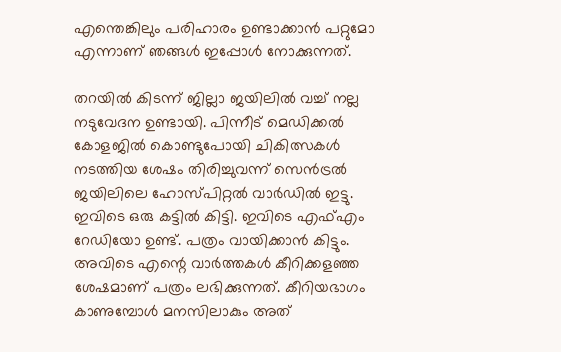എന്തെങ്കിലും പരിഹാരം ഉണ്ടാക്കാന്‍ പറ്റുമോ എന്നാണ് ഞങ്ങള്‍ ഇപ്പോള്‍ നോക്കുന്നത്.

തറയില്‍ കിടന്ന് ജില്ലാ ജയിലില്‍ വച്ച് നല്ല നടുവേദന ഉണ്ടായി. പിന്നീട് മെഡിക്കല്‍ കോളജില്‍ കൊണ്ടുപോയി ചികിത്സകള്‍ നടത്തിയ ശേഷം തിരിച്ചുവന്ന് സെന്‍ട്രല്‍ ജയിലിലെ ഹോസ്പിറ്റല്‍ വാര്‍ഡില്‍ ഇട്ടു. ഇവിടെ ഒരു കട്ടില്‍ കിട്ടി. ഇവിടെ എഫ്എം റേഡിയോ ഉണ്ട്. പത്രം വായിക്കാന്‍ കിട്ടും. അവിടെ എന്റെ വാര്‍ത്തകള്‍ കീറിക്കളഞ്ഞ ശേഷമാണ് പത്രം ലഭിക്കുന്നത്. കീറിയഭാഗം കാണുമ്പോള്‍ മനസിലാകും അത്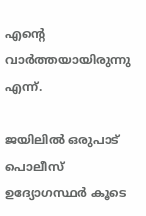എന്റെ വാര്‍ത്തയായിരുന്നു എന്ന്.

ജയിലില്‍ ഒരുപാട് പൊലീസ് ഉദ്യോഗസ്ഥര്‍ കൂടെ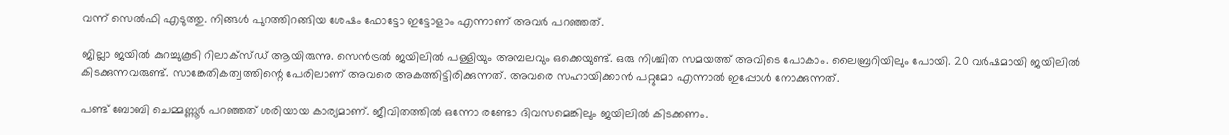വന്ന് സെല്‍ഫി എടുത്തു. നിങ്ങള്‍ പുറത്തിറങ്ങിയ ശേഷം ഫോട്ടോ ഇട്ടോളാം എന്നാണ് അവര്‍ പറഞ്ഞത്.

ജില്ലാ ജയില്‍ കുറച്ചുകൂടി റിലാക്‌സ്ഡ് ആയിരുന്നു. സെന്‍ട്രല്‍ ജയിലില്‍ പള്ളിയും അമ്പലവും ഒക്കെയുണ്ട്. ഒരു നിശ്ചിത സമയത്ത് അവിടെ പോകാം. ലൈബ്രറിയിലും പോയി. 20 വര്‍ഷമായി ജയിലില്‍ കിടക്കുന്നവരുണ്ട്. സാങ്കേതികത്വത്തിന്റെ പേരിലാണ് അവരെ അകത്തിട്ടിരിക്കുന്നത്. അവരെ സഹായിക്കാന്‍ പറ്റുമോ എന്നാല്‍ ഇപ്പോള്‍ നോക്കുന്നത്.

പണ്ട് ബോബി ചെമ്മണ്ണൂര്‍ പറഞ്ഞത് ശരിയായ കാര്യമാണ്. ജീവിതത്തില്‍ ഒന്നോ രണ്ടോ ദിവസമെങ്കിലും ജയിലില്‍ കിടക്കണം.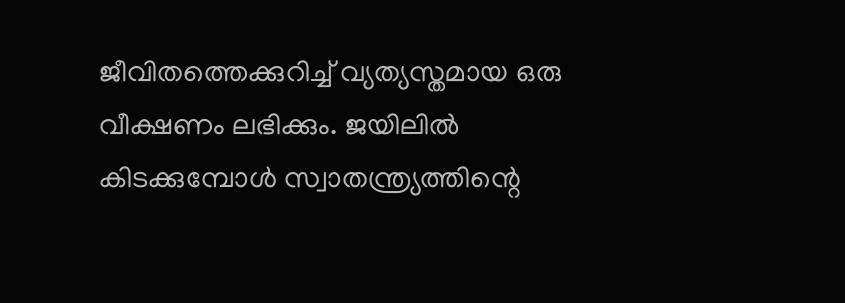ജീവിതത്തെക്കുറിച്ച് വ്യത്യസ്തമായ ഒരു വീക്ഷണം ലഭിക്കും. ജയിലില്‍ കിടക്കുമ്പോള്‍ സ്വാതന്ത്ര്യത്തിന്റെ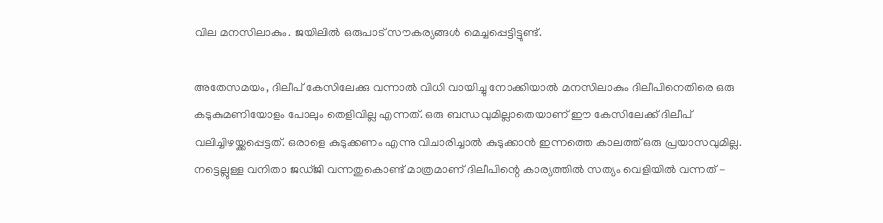വില മനസിലാകും. ജയിലില്‍ ഒരുപാട് സൗകര്യങ്ങള്‍ മെച്ചപ്പെട്ടിട്ടുണ്ട്.

അതേസമയം, ദിലീപ് കേസിലേക്കു വന്നാല്‍ വിധി വായിച്ചു നോക്കിയാല്‍ മനസിലാകും ദിലീപിനെതിരെ ഒരു കടുകുമണിയോളം പോലും തെളിവില്ല എന്നത്. ഒരു ബന്ധവുമില്ലാതെയാണ് ഈ കേസിലേക്ക് ദിലീപ് വലിച്ചിഴയ്ക്കപ്പെട്ടത്. ഒരാളെ കുടുക്കണം എന്നു വിചാരിച്ചാല്‍ കുടുക്കാന്‍ ഇന്നത്തെ കാലത്ത് ഒരു പ്രയാസവുമില്ല. നട്ടെല്ലുള്ള വനിതാ ജഡ്ജി വന്നതുകൊണ്ട് മാത്രമാണ് ദിലീപിന്റെ കാര്യത്തില്‍ സത്യം വെളിയില്‍ വന്നത് -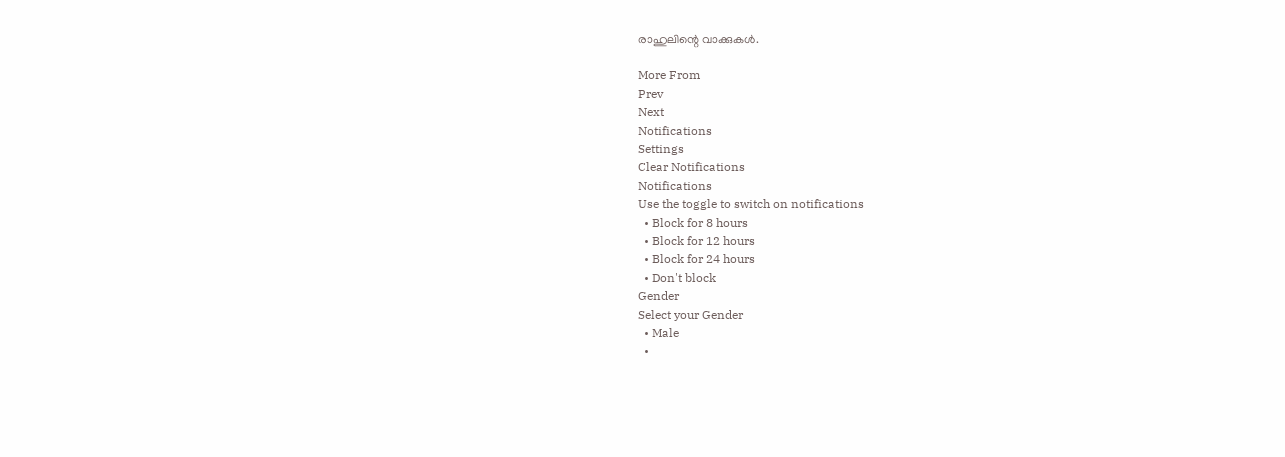രാഹുലിന്റെ വാക്കുകള്‍.

More From
Prev
Next
Notifications
Settings
Clear Notifications
Notifications
Use the toggle to switch on notifications
  • Block for 8 hours
  • Block for 12 hours
  • Block for 24 hours
  • Don't block
Gender
Select your Gender
  • Male
  •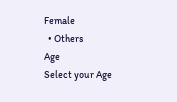Female
  • Others
Age
Select your Age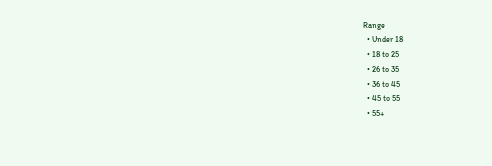Range
  • Under 18
  • 18 to 25
  • 26 to 35
  • 36 to 45
  • 45 to 55
  • 55+